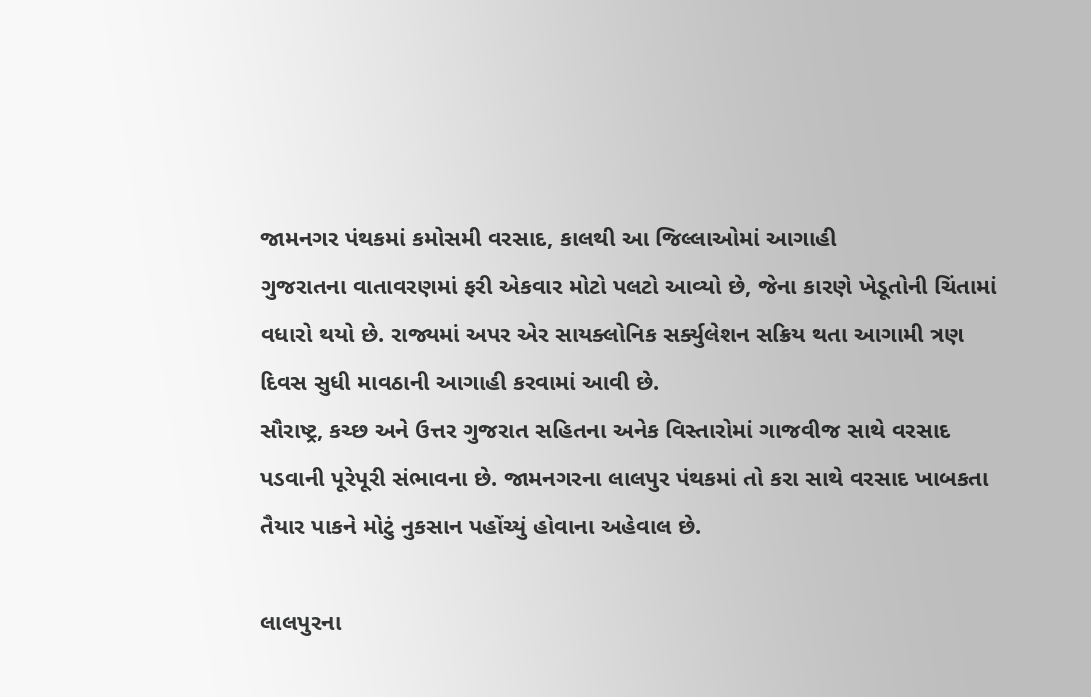જામનગર પંથકમાં કમોસમી વરસાદ, કાલથી આ જિલ્લાઓમાં આગાહી
ગુજરાતના વાતાવરણમાં ફરી એકવાર મોટો પલટો આવ્યો છે, જેના કારણે ખેડૂતોની ચિંતામાં વધારો થયો છે. રાજ્યમાં અપર એર સાયક્લોનિક સર્ક્યુલેશન સક્રિય થતા આગામી ત્રણ દિવસ સુધી માવઠાની આગાહી કરવામાં આવી છે.
સૌરાષ્ટ્ર, કચ્છ અને ઉત્તર ગુજરાત સહિતના અનેક વિસ્તારોમાં ગાજવીજ સાથે વરસાદ પડવાની પૂરેપૂરી સંભાવના છે. જામનગરના લાલપુર પંથકમાં તો કરા સાથે વરસાદ ખાબકતા તૈયાર પાકને મોટું નુકસાન પહોંચ્યું હોવાના અહેવાલ છે.

લાલપુરના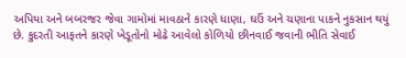અપિયા અને બબરજર જેવા ગામોમાં માવઠાને કારણે ધાણા, ઘઉં અને ચણાના પાકને નુકસાન થયું છે. કુદરતી આફતને કારણે ખેડૂતોનો મોઢે આવેલો કોળિયો છીનવાઈ જવાની ભીતિ સેવાઈ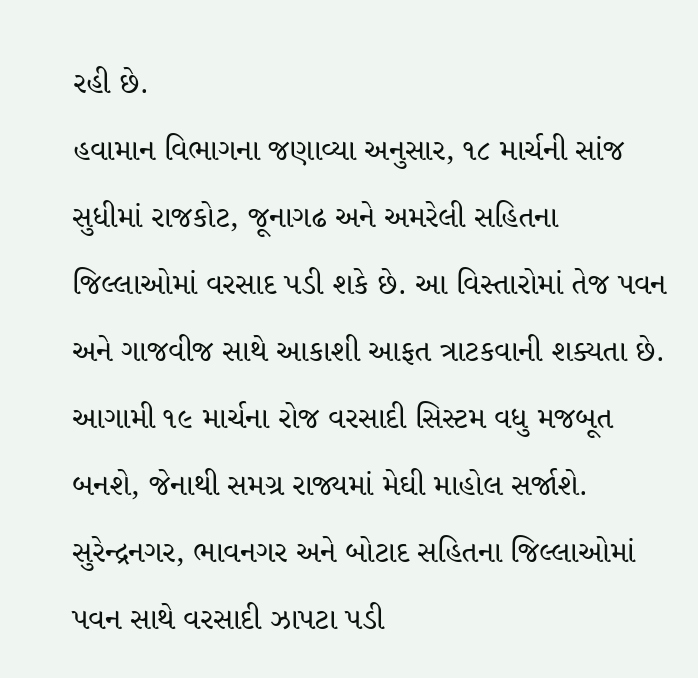રહી છે.
હવામાન વિભાગના જણાવ્યા અનુસાર, ૧૮ માર્ચની સાંજ સુધીમાં રાજકોટ, જૂનાગઢ અને અમરેલી સહિતના જિલ્લાઓમાં વરસાદ પડી શકે છે. આ વિસ્તારોમાં તેજ પવન અને ગાજવીજ સાથે આકાશી આફત ત્રાટકવાની શક્યતા છે.
આગામી ૧૯ માર્ચના રોજ વરસાદી સિસ્ટમ વધુ મજબૂત બનશે, જેનાથી સમગ્ર રાજ્યમાં મેઘી માહોલ સર્જાશે. સુરેન્દ્રનગર, ભાવનગર અને બોટાદ સહિતના જિલ્લાઓમાં પવન સાથે વરસાદી ઝાપટા પડી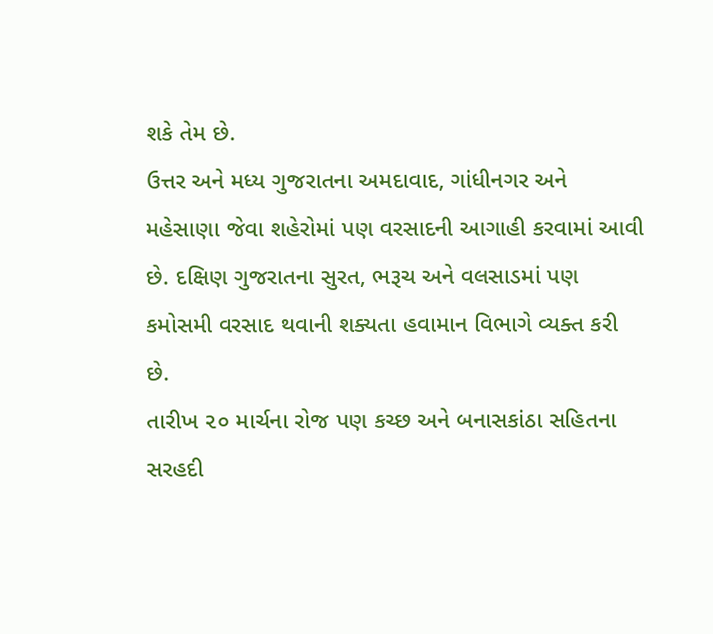શકે તેમ છે.
ઉત્તર અને મધ્ય ગુજરાતના અમદાવાદ, ગાંધીનગર અને મહેસાણા જેવા શહેરોમાં પણ વરસાદની આગાહી કરવામાં આવી છે. દક્ષિણ ગુજરાતના સુરત, ભરૂચ અને વલસાડમાં પણ કમોસમી વરસાદ થવાની શક્યતા હવામાન વિભાગે વ્યક્ત કરી છે.
તારીખ ૨૦ માર્ચના રોજ પણ કચ્છ અને બનાસકાંઠા સહિતના સરહદી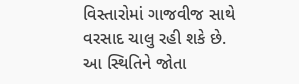વિસ્તારોમાં ગાજવીજ સાથે વરસાદ ચાલુ રહી શકે છે. આ સ્થિતિને જોતા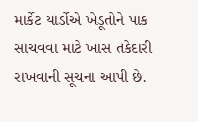માર્કેટ યાર્ડોએ ખેડૂતોને પાક સાચવવા માટે ખાસ તકેદારી રાખવાની સૂચના આપી છે.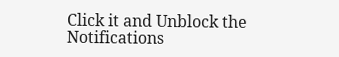Click it and Unblock the Notifications